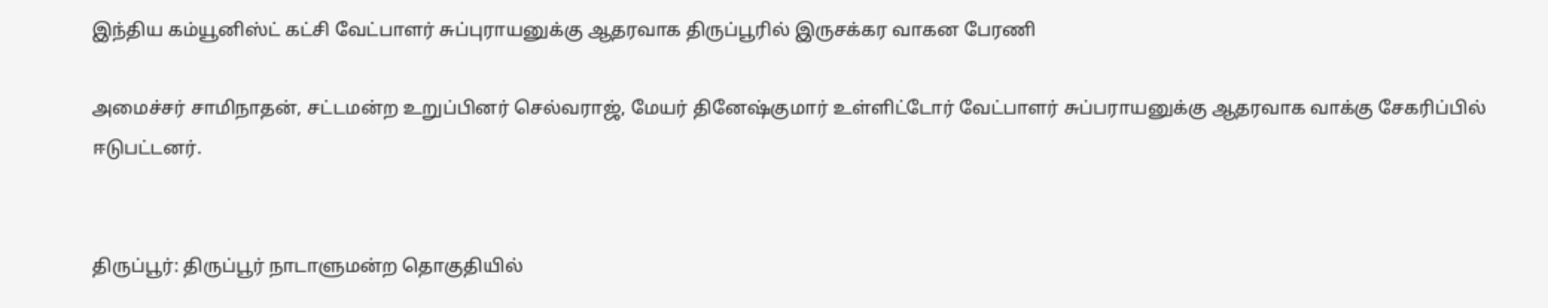இந்திய கம்யூனிஸ்ட் கட்சி வேட்பாளர் சுப்புராயனுக்கு ஆதரவாக திருப்பூரில் இருசக்கர வாகன பேரணி

அமைச்சர் சாமிநாதன், சட்டமன்ற உறுப்பினர் செல்வராஜ், மேயர் தினேஷ்குமார் உள்ளிட்டோர் வேட்பாளர் சுப்பராயனுக்கு ஆதரவாக வாக்கு சேகரிப்பில் ஈடுபட்டனர்.


திருப்பூர்: திருப்பூர் நாடாளுமன்ற தொகுதியில்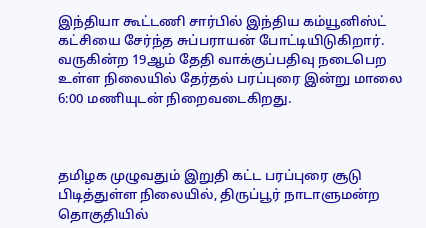இந்தியா கூட்டணி சார்பில் இந்திய கம்யூனிஸ்ட் கட்சியை சேர்ந்த சுப்பராயன் போட்டியிடுகிறார். வருகின்ற 19ஆம் தேதி வாக்குப்பதிவு நடைபெற உள்ள நிலையில் தேர்தல் பரப்புரை இன்று மாலை 6:00 மணியுடன் நிறைவடைகிறது.



தமிழக முழுவதும் இறுதி கட்ட பரப்புரை சூடு பிடித்துள்ள நிலையில், திருப்பூர் நாடாளுமன்ற தொகுதியில்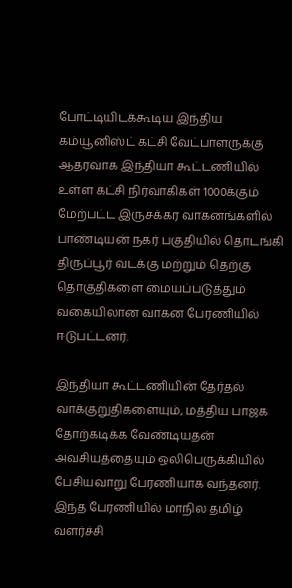போட்டியிடக்கூடிய இந்திய கம்யூனிஸ்ட் கட்சி வேட்பாளருக்கு ஆதரவாக இந்தியா கூட்டணியில் உள்ள கட்சி நிர்வாகிகள் 1000க்கும் மேற்பட்ட இருசக்கர வாகனங்களில் பாண்டியன் நகர் பகுதியில் தொடங்கி திருப்பூர் வடக்கு மற்றும் தெற்கு தொகுதிகளை மையப்படுத்தும் வகையிலான வாகன பேரணியில் ஈடுபட்டனர்.

இந்தியா கூட்டணியின் தேர்தல் வாக்குறுதிகளையும், மத்திய பாஜக தோற்கடிக்க வேண்டியதன் அவசியத்தையும் ஒலிபெருக்கியில் பேசியவாறு பேரணியாக வந்தனர். இந்த பேரணியில் மாநில தமிழ் வளர்ச்சி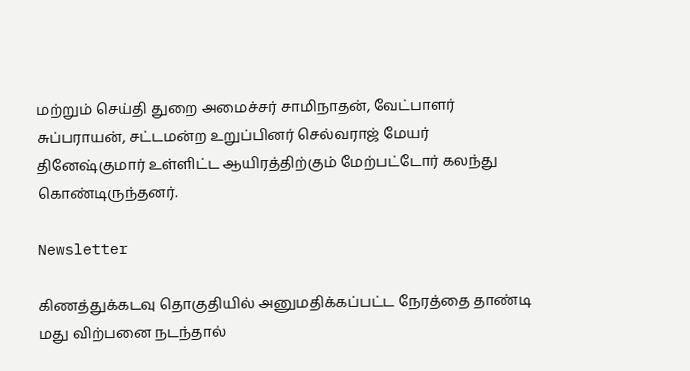மற்றும் செய்தி துறை அமைச்சர் சாமிநாதன், வேட்பாளர் சுப்பராயன், சட்டமன்ற உறுப்பினர் செல்வராஜ் மேயர் தினேஷ்குமார் உள்ளிட்ட ஆயிரத்திற்கும் மேற்பட்டோர் கலந்து கொண்டிருந்தனர்.

Newsletter

கிணத்துக்கடவு தொகுதியில் அனுமதிக்கப்பட்ட நேரத்தை தாண்டி மது விற்பனை நடந்தால்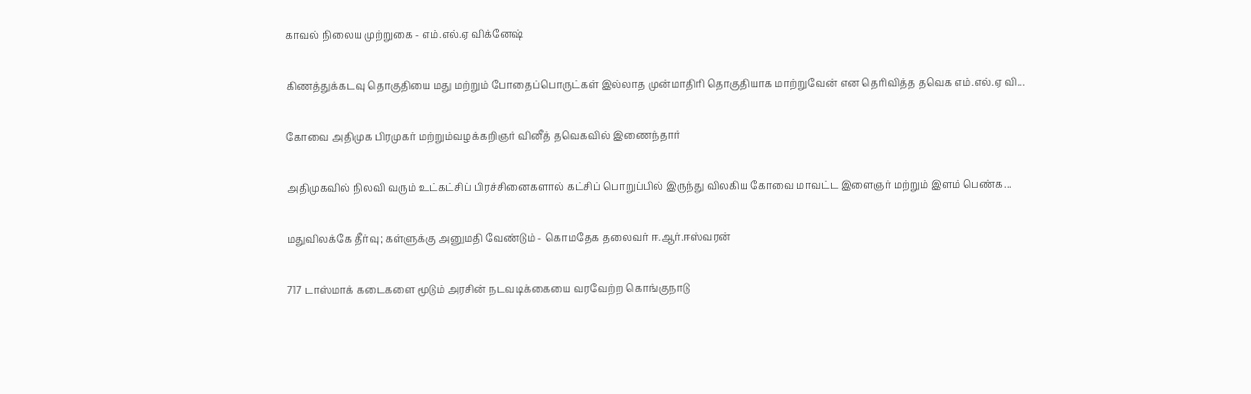காவல் நிலைய முற்றுகை - எம்.எல்.ஏ விக்னேஷ்

கிணத்துக்கடவு தொகுதியை மது மற்றும் போதைப்பொருட்கள் இல்லாத முன்மாதிரி தொகுதியாக மாற்றுவேன் என தெரிவித்த தவெக எம்.எல்.ஏ வி...

கோவை அதிமுக பிரமுகர் மற்றும்வழக்கறிஞர் வினீத் தவெகவில் இணைந்தார்

அதிமுகவில் நிலவி வரும் உட்கட்சிப் பிரச்சினைகளால் கட்சிப் பொறுப்பில் இருந்து விலகிய கோவை மாவட்ட இளைஞர் மற்றும் இளம் பெண்க...

மதுவிலக்கே தீர்வு; கள்ளுக்கு அனுமதி வேண்டும் - கொமதேக தலைவர் ஈ.ஆர்.ஈஸ்வரன்

717 டாஸ்மாக் கடைகளை மூடும் அரசின் நடவடிக்கையை வரவேற்ற கொங்குநாடு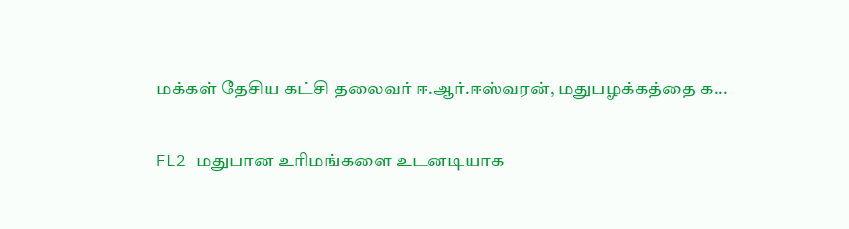மக்கள் தேசிய கட்சி தலைவர் ஈ.ஆர்.ஈஸ்வரன், மதுபழக்கத்தை க...

FL2 மதுபான உரிமங்களை உடனடியாக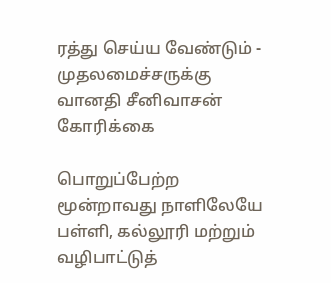ரத்து செய்ய வேண்டும் - முதலமைச்சருக்கு வானதி சீனிவாசன் கோரிக்கை

பொறுப்பேற்ற மூன்றாவது நாளிலேயே பள்ளி, கல்லூரி மற்றும் வழிபாட்டுத்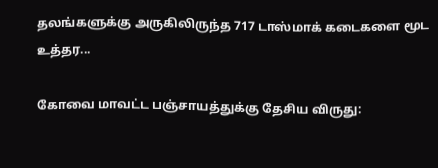தலங்களுக்கு அருகிலிருந்த 717 டாஸ்மாக் கடைகளை மூட உத்தர...

கோவை மாவட்ட பஞ்சாயத்துக்கு தேசிய விருது: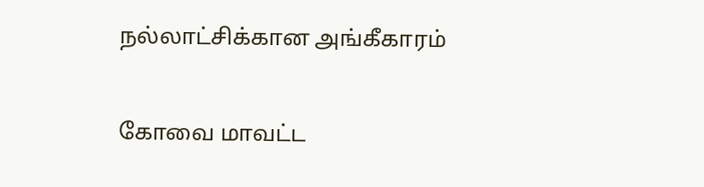நல்லாட்சிக்கான அங்கீகாரம்

கோவை மாவட்ட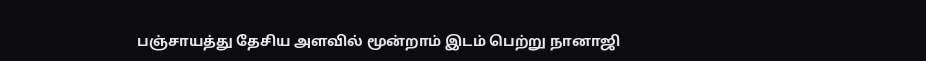பஞ்சாயத்து தேசிய அளவில் மூன்றாம் இடம் பெற்று நானாஜி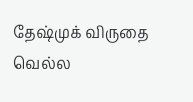தேஷ்முக் விருதை வெல்ல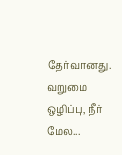தேர்வானது. வறுமை ஒழிப்பு, நீர் மேல...